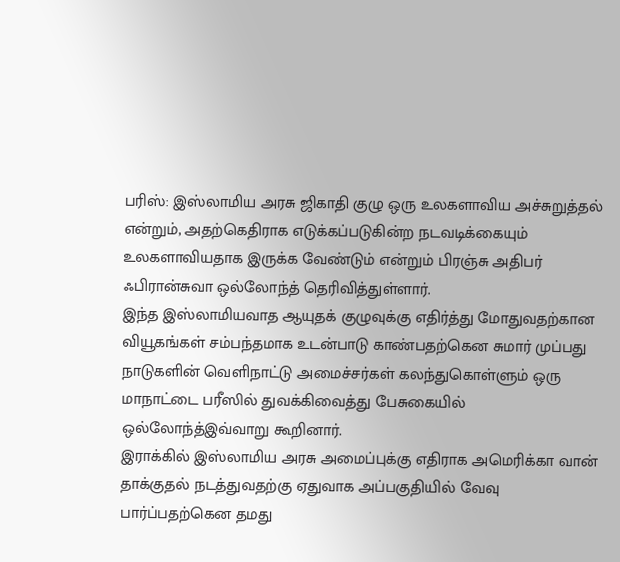பரிஸ்: இஸ்லாமிய அரசு ஜிகாதி குழு ஒரு உலகளாவிய அச்சுறுத்தல் என்றும், அதற்கெதிராக எடுக்கப்படுகின்ற நடவடிக்கையும் உலகளாவியதாக இருக்க வேண்டும் என்றும் பிரஞ்சு அதிபர் ஃபிரான்சுவா ஒல்லோந்த் தெரிவித்துள்ளார்.
இந்த இஸ்லாமியவாத ஆயுதக் குழுவுக்கு எதிர்த்து மோதுவதற்கான வியூகங்கள் சம்பந்தமாக உடன்பாடு காண்பதற்கென சுமார் முப்பது நாடுகளின் வெளிநாட்டு அமைச்சர்கள் கலந்துகொள்ளும் ஒரு மாநாட்டை பரீஸில் துவக்கிவைத்து பேசுகையில் ஒல்லோந்த்இவ்வாறு கூறினார்.
இராக்கில் இஸ்லாமிய அரசு அமைப்புக்கு எதிராக அமெரிக்கா வான் தாக்குதல் நடத்துவதற்கு ஏதுவாக அப்பகுதியில் வேவு பார்ப்பதற்கென தமது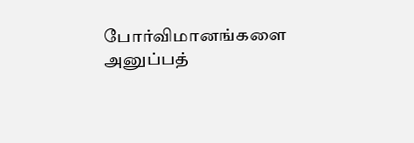போர்விமானங்களை அனுப்பத்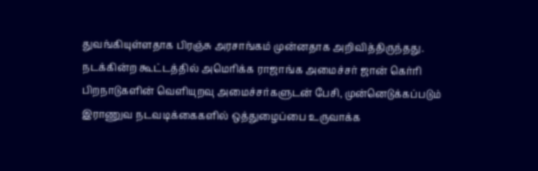துவங்கியுள்ளதாக பிரஞ்சு அரசாங்கம் முன்னதாக அறிவித்திருந்தது.
நடக்கின்ற கூட்டத்தில் அமெரிக்க ராஜாங்க அமைச்சர் ஜான் கெர்ரி பிறநாடுகளின் வெளியுறவு அமைச்சர்களுடன் பேசி, முன்னெடுக்கப்படும் இராணுவ நடவடிக்கைகளில் ஒத்துழைப்பை உருவாக்க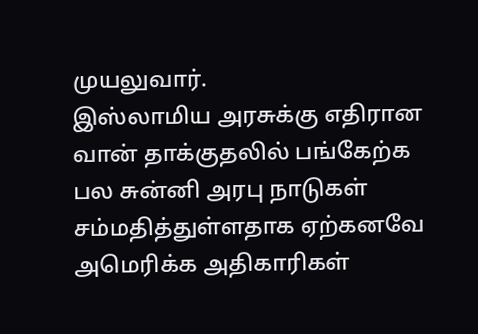முயலுவார்.
இஸ்லாமிய அரசுக்கு எதிரான வான் தாக்குதலில் பங்கேற்க பல சுன்னி அரபு நாடுகள் சம்மதித்துள்ளதாக ஏற்கனவே அமெரிக்க அதிகாரிகள்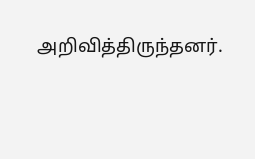அறிவித்திருந்தனர்.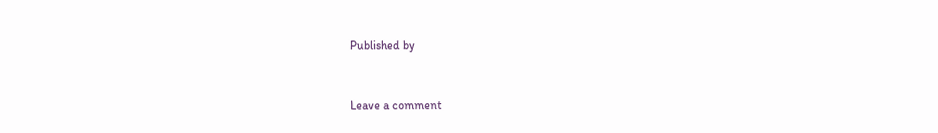Published by


Leave a comment